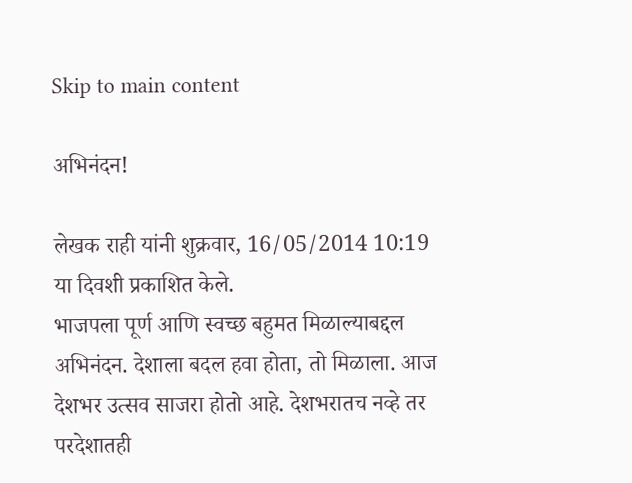Skip to main content

अभिनंदन!

लेखक राही यांनी शुक्रवार, 16/05/2014 10:19 या दिवशी प्रकाशित केले.
भाजपला पूर्ण आणि स्वच्छ बहुमत मिळाल्याबद्दल अभिनंदन. देशाला बदल हवा होता, तो मिळाला. आज देशभर उत्सव साजरा होतो आहे. देशभरातच नव्हे तर परदेशातही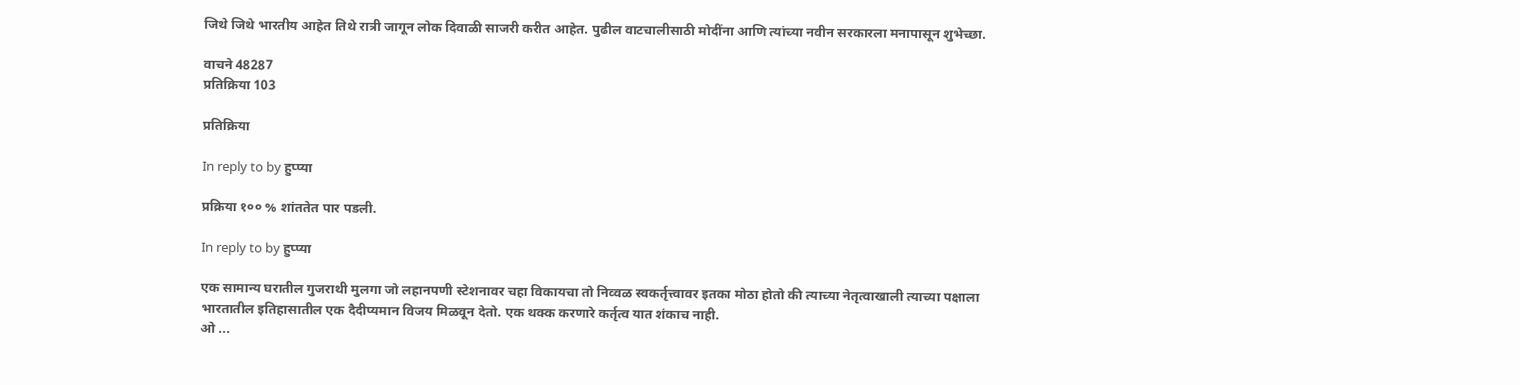जिथे जिथे भारतीय आहेत तिथे रात्री जागून लोक दिवाळी साजरी करीत आहेत. पुढील वाटचालीसाठी मोदींना आणि त्यांच्या नवीन सरकारला मनापासून शुभेच्छा.

वाचने 48287
प्रतिक्रिया 103

प्रतिक्रिया

In reply to by हुप्प्या

प्रक्रिया १०० % शांततेत पार पडली.

In reply to by हुप्प्या

एक सामान्य घरातील गुजराथी मुलगा जो लहानपणी स्टेशनावर चहा विकायचा तो निव्वळ स्वकर्तृत्त्वावर इतका मोठा होतो की त्याच्या नेतृत्वाखाली त्याच्या पक्षाला भारतातील इतिहासातील एक दैदीप्यमान विजय मिळवून देतो. एक थक्क करणारे कर्तृत्व यात शंकाच नाही.
ओ ...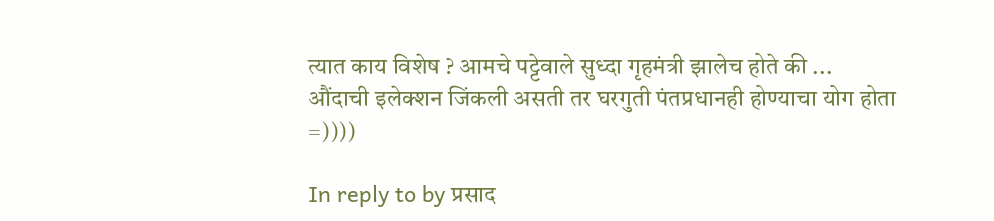त्यात काय विशेष ? आमचे पट्टेवाले सुध्दा गृहमंत्री झालेच होते की ... औंदाची इलेक्शन जिंकली असती तर घरगुती पंतप्रधानही होण्याचा योग होता =))))

In reply to by प्रसाद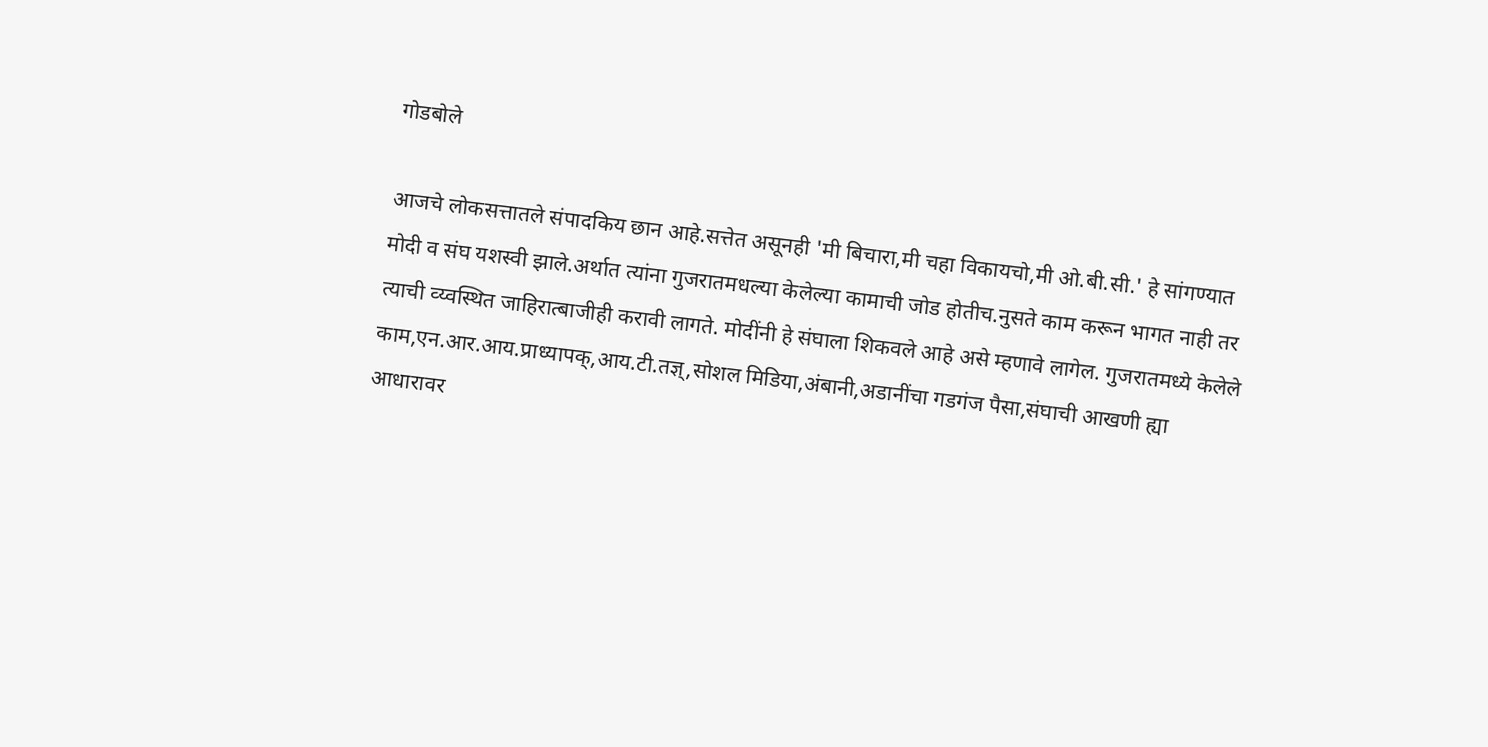गोडबोले

आजचे लोकसत्तातले संपादकिय छान आहे.सत्तेत असूनही 'मी बिचारा,मी चहा विकायचो,मी ओ.बी.सी.' हे सांगण्यात मोदी व संघ यशस्वी झाले.अर्थात त्यांना गुजरातमधल्या केलेल्या कामाची जोड होतीच.नुसते काम करून भागत नाही तर त्याची व्य्वस्थित जाहिरात्बाजीही करावी लागते. मोदींनी हे संघाला शिकवले आहे असे म्हणावे लागेल. गुजरातमध्ये केलेले काम,एन.आर.आय.प्राध्यापक्,आय.टी.तज्ञ्,सोशल मिडिया,अंबानी,अडानींचा गडगंज पैसा,संघाची आखणी ह्या आधारावर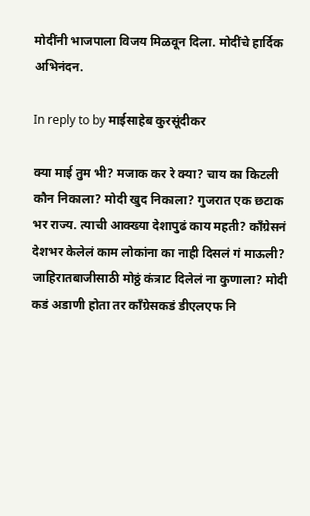मोदींनी भाजपाला विजय मिळवून दिला. मोदींचे हार्दिक अभिनंदन.

In reply to by माईसाहेब कुरसूंदीकर

क्या माई तुम भी? मजाक कर रे क्या? चाय का किटली कौन निकाला? मोदी खुद निकाला? गुजरात एक छटाक भर राज्य. त्याची आक्ख्या देशापुढं काय महती? काँग्रेसनं देशभर केलेलं काम लोकांना का नाही दिसलं गं माऊली? जाहिरातबाजीसाठी मोठ्ठं कंत्राट दिलेलं ना कुणाला? मोदी कडं अडाणी होता तर काँग्रेसकडं डीएलएफ नि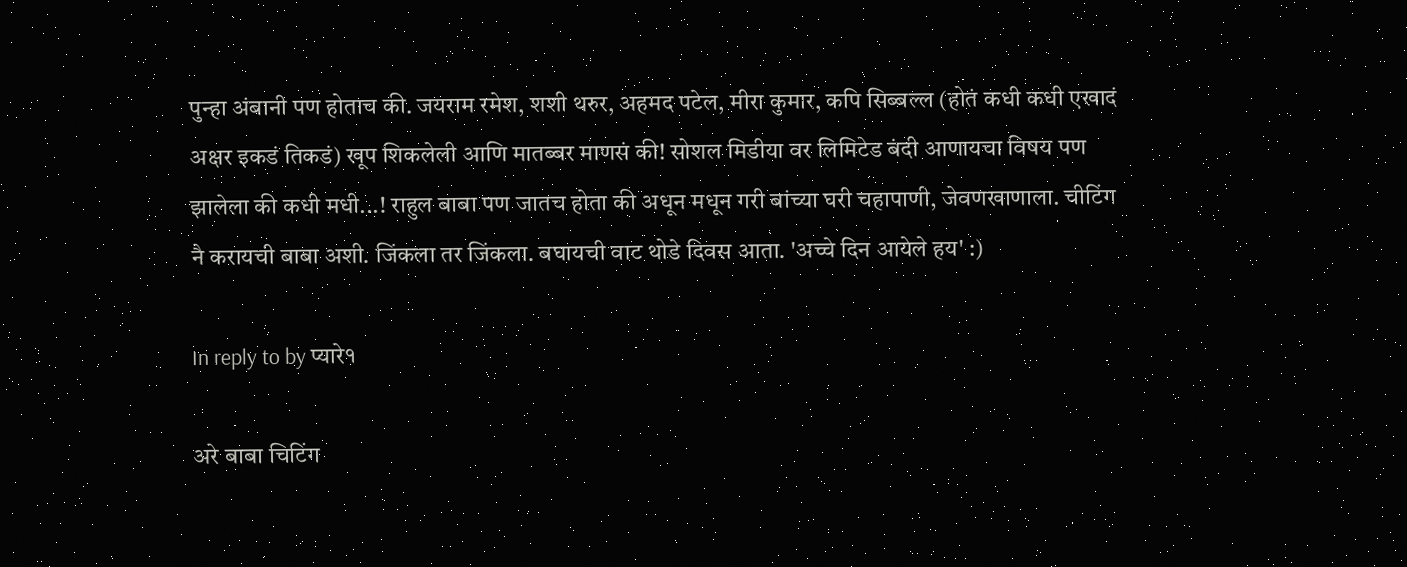पुन्हा अंबानी पण होताच की. जयराम रमेश, शशी थरुर, अहमद पटेल, मीरा कुमार, कपि सिब्बल्ल (होतं कधी कधी एखादं अक्षर इकडं तिकडं) खूप शिकलेली आणि मातब्बर माणसं की! सोशल मिडीया वर लिमिटेड बंदी आणायचा विषय पण झालेला की कधी मधी...! राहुल बाबा पण जातच होता की अधून मधून गरी बांच्या घरी चहापाणी, जेवणखाणाला. चीटिंग नै करायची बाबा अशी. जिंकला तर जिंकला. बघायची वाट थोडे दिवस आता. 'अच्चे दिन आयेले हय' :)

In reply to by प्यारे१

अरे बाबा चिटिंग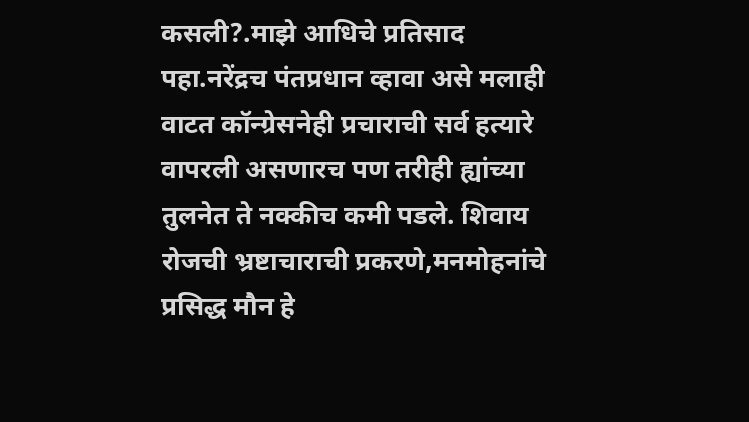कसली?.माझे आधिचे प्रतिसाद पहा.नरेंद्रच पंतप्रधान व्हावा असे मलाही वाटत कॉन्ग्रेसनेही प्रचाराची सर्व हत्यारे वापरली असणारच पण तरीही ह्यांच्या तुलनेत ते नक्कीच कमी पडले. शिवाय रोजची भ्रष्टाचाराची प्रकरणे,मनमोहनांचे प्रसिद्ध मौन हे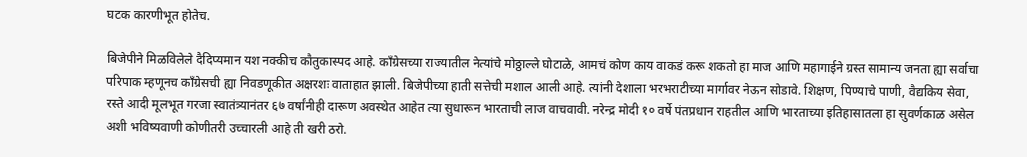घटक कारणीभूत होतेच.

बिजेपीने मिळविलेले दैदिप्यमान यश नक्कीच कौतुकास्पद आहे. काँग्रेसच्या राज्यातील नेत्यांचे मोठ्ठाल्ले घोटाळे, आमचं कोण काय वाकडं करू शकतो हा माज आणि महागाईने ग्रस्त सामान्य जनता ह्या सर्वाचा परिपाक म्हणूनच काँग्रेसची ह्या निवडणूकीत अक्षरशः वाताहात झाली. बिजेपीच्या हाती सत्तेची मशाल आली आहे. त्यांनी देशाला भरभराटीच्या मार्गावर नेऊन सोडावे. शिक्षण, पिण्याचे पाणी, वैद्यकिय सेवा, रस्ते आदी मूलभूत गरजा स्वातंत्र्यानंतर ६७ वर्षांनीही दारूण अवस्थेत आहेत त्या सुधारून भारताची लाज वाचवावी. नरेन्द्र मोदी १० वर्षे पंतप्रधान राहतील आणि भारताच्या इतिहासातला हा सुवर्णकाळ असेल अशी भविष्यवाणी कोणीतरी उच्चारली आहे ती खरी ठरो.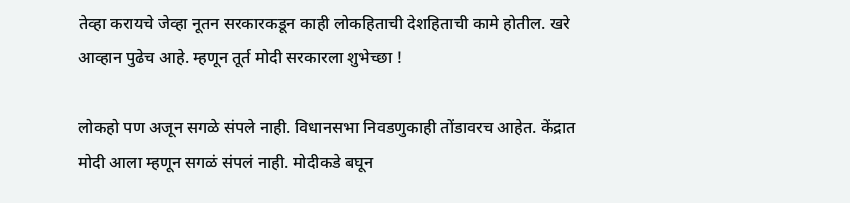तेव्हा करायचे जेव्हा नूतन सरकारकडून काही लोकहिताची देशहिताची कामे होतील. खरे आव्हान पुढेच आहे. म्हणून तूर्त मोदी सरकारला शुभेच्छा !

लोकहो पण अजून सगळे संपले नाही. विधानसभा निवडणुकाही तोंडावरच आहेत. केंद्रात मोदी आला म्हणून सगळं संपलं नाही. मोदीकडे बघून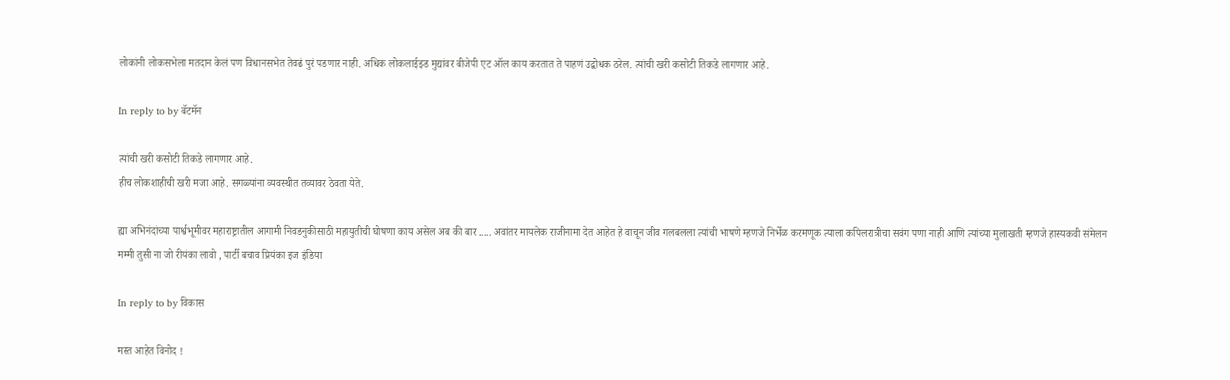लोकांनी लोकसभेला मतदान केलं पण विधानसभेत तेवढं पुरं पडणार नाही. अधिक लोकलाईझ्ड मुद्यांवर बीजेपी एट ऑल काय करतात ते पाहणं उद्बोधक ठरेल. त्यांची खरी कसोटी तिकडे लागणार आहे.

In reply to by बॅटमॅन

त्यांची खरी कसोटी तिकडे लागणार आहे.
हीच लोकशाहीची खरी मजा आहे. सगळ्यांना व्यवस्थीत तव्यावर ठेवता येते.

ह्या अभिनंदांच्या पार्श्वभूमीवर महाराष्ट्रातील आगामी निवडनुकीसाठी महायुतीची घोषणा काय असेल अब की बार ..... अवांतर मायलेक राजीनामा देत आहेत हे वाचून जीव गलबलला त्यांची भाषणे म्हणजे निर्भेळ करमणूक त्याला कपिलरात्रीचा सवंग पणा नाही आणि त्यांच्या मुलाखती म्हणजे हास्यकवी संमेलन मम्मी तुसी ना जो रीयंका लावो , पार्टी बचाव प्रियंका इज इंडिया

In reply to by विकास

मस्त आहेत विनोद !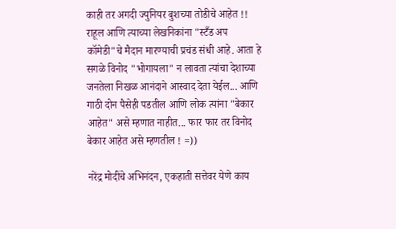काही तर अगदी ज्युनियर बुशच्या तोडीचे आहेत !! राहूल आणि त्याच्या लेखनिकांना "स्टँड अप कॉमेडी"चे मैदान मारण्याची प्रचंड संधी आहे. आता हे सगळे विनोद "भोगायला" न लावता त्यांचा देशाच्या जनतेला निखळ आनंदाने आस्वाद देता येईल... आणि गाठी दोन पैसेही पडतील आणि लोक त्यांना "बेकार आहेत" असे म्हणात नाहीत... फार फार तर विनोद बेकार आहेत असे म्हणतील ! =))

नरेंद्र मोदींचे अभिनंदन, एकहाती सत्तेवर येणे काय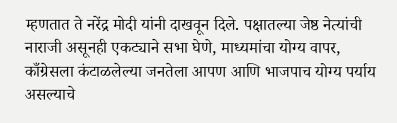म्हणतात ते नरेंद्र मोदी यांनी दाखवून दिले. पक्षातल्या जेष्ठ नेत्यांची नाराजी असूनही एकट्याने सभा घेणे, माध्यमांचा योग्य वापर, काँग्रेसला कंटाळलेल्या जनतेला आपण आणि भाजपाच योग्य पर्याय असल्याचे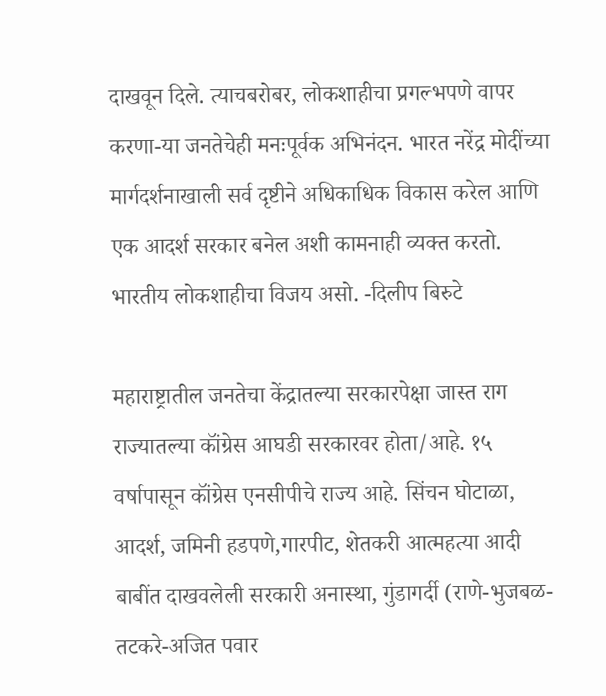दाखवून दिले. त्याचबरोबर, लोकशाहीचा प्रगल्भपणे वापर करणा-या जनतेचेही मनःपूर्वक अभिनंदन. भारत नरेंद्र मोदींच्या मार्गदर्शनाखाली सर्व दृष्टीने अधिकाधिक विकास करेल आणि एक आदर्श सरकार बनेल अशी कामनाही व्यक्त करतो. भारतीय लोकशाहीचा विजय असो. -दिलीप बिरुटे

महाराष्ट्रातील जनतेचा केंद्रातल्या सरकारपेक्षा जास्त राग राज्यातल्या कॉंग्रेस आघडी सरकारवर होता/आहे. १५ वर्षापासून कॉंग्रेस एनसीपीचे राज्य आहे. सिंचन घोटाळा, आदर्श, जमिनी हडपणे,गारपीट, शेतकरी आत्महत्या आदी बाबींत दाखवलेली सरकारी अनास्था, गुंडागर्दी (राणे-भुजबळ- तटकरे-अजित पवार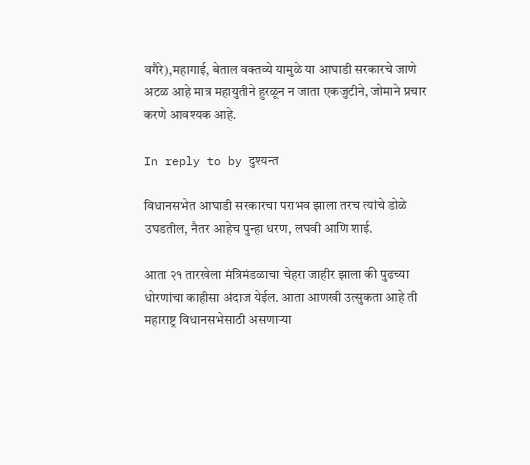वगैरे),महागाई, बेताल वक्तव्ये यामुळे या आघाडी सरकारचे जाणे अटळ आहे मात्र महायुतीने हुरळून न जाता एकजुटीने, जोमाने प्रचार करणे आवश्यक आहे.

In reply to by दुश्यन्त

विधानसभेत आघाडी सरकारचा पराभव झाला तरच त्यांचे डोळे उघडतील, नैतर आहेच पुन्हा धरण, लघवी आणि शाई.

आता २१ तारखेला मंत्रिमंडळाचा चेहरा जाहीर झाला की पुढच्या धोरणांचा काहीसा अंदाज येईल. आता आणखी उत्सुकता आहे ती महाराष्ट्र विधानसभेसाठी असणार्‍या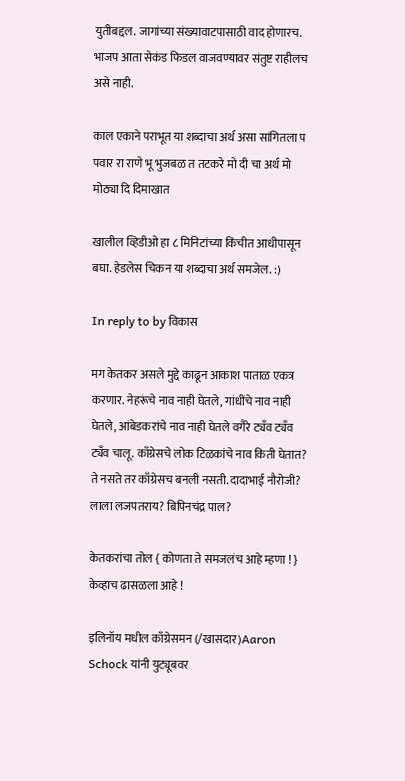युतीबद्दल. जागांच्या संख्यावाटपासाठी वाद होणारच. भाजप आता सेकंड फिडल वाजवण्यावर संतुष्ट राहीलच असे नाही.

काल एकाने पराभूत या शब्दाचा अर्थ असा सांगितला प पवार रा राणे भू भुजबळ त तटकरे मो दी चा अर्थ मो मोठ्या दि दिमाखात

खालील व्हिडीओ हा ८ मिनिटांच्या किंचीत आधीपासून बघा. हेडलेस चिकन या शब्दाचा अर्थ समजेल. :)

In reply to by विकास

मग केतकर असले मुद्दे काढून आकाश पाताळ एकत्र करणार. नेहरूंचे नाव नाही घेतले, गांधींचे नाव नाही घेतले, आंबेडकरांचे नाव नाही घेतले वगैरे ट्यँव ट्यँव ट्यँव चालू. काँग्रेसचे लोक टिळकांचे नाव किती घेतात? ते नसते तर काँग्रेसच बनली नसती. दादाभाई नौरोजी? लाला लजपतराय? बिपिनचंद्र पाल?

केतकरांचा तोल { कोणता ते समजलंच आहे म्हणा ! } केव्हाच ढासळला आहे !

इलिनॉय मधील काँग्रेसमन (/खासदार)Aaron Schock यांनी युट्यूबवर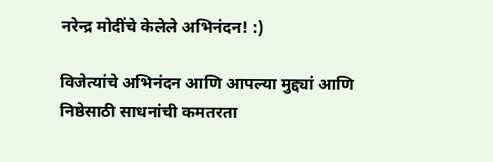नरेन्द्र मोदींचे केलेले अभिनंदन! :)

विजेत्यांचे अभिनंदन आणि आपल्या मुद्द्यां आणि निष्ठेसाठी साधनांची कमतरता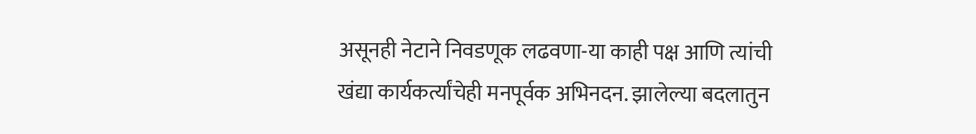असूनही नेटाने निवडणूक लढवणा-या काही पक्ष आणि त्यांची खंद्या कार्यकर्त्यांचेही मनपूर्वक अभिनदन. झालेल्या बदलातुन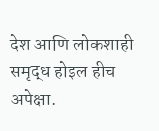देश आणि लोकशाही समृद्ध होइल हीच अपेक्षा.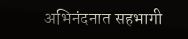अभिनंदनात सहभागी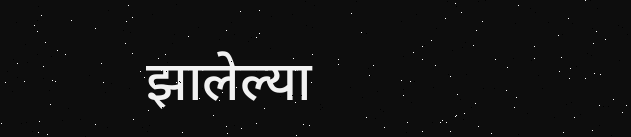झालेल्या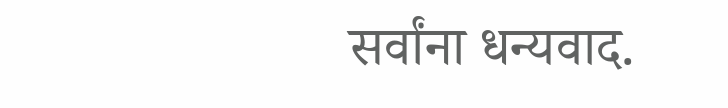सर्वांना धन्यवाद.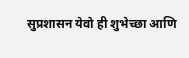सुप्रशासन येवो ही शुभेच्छा आणि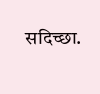सदिच्छा.